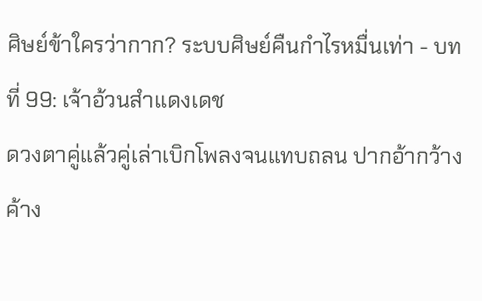ศิษย์ข้าใครว่ากาก? ระบบศิษย์คืนกำไรหมื่นเท่า - บทที่ 99: เจ้าอ้วนสำแดงเดช
ดวงตาคู่แล้วคู่เล่าเบิกโพลงจนแทบถลน ปากอ้ากว้างค้าง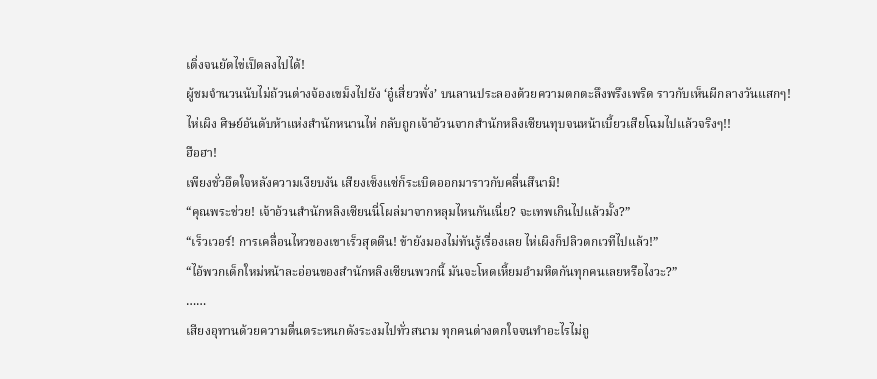เติ่งจนยัดไข่เป็ดลงไปได้!
ผู้ชมจำนวนนับไม่ถ้วนต่างจ้องเขม็งไปยัง ‘อู๋เสี่ยวพั่ง’ บนลานประลองด้วยความตกตะลึงพรึงเพริด ราวกับเห็นผีกลางวันแสกๆ!
ไห่เผิง ศิษย์อันดับห้าแห่งสำนักหนานไห่ กลับถูกเจ้าอ้วนจากสำนักหลิงเซียนทุบจนหน้าเบี้ยวเสียโฉมไปแล้วจริงๆ!!
ฮือฮา!
เพียงชั่วอึดใจหลังความเงียบงัน เสียงเซ็งแซ่ก็ระเบิดออกมาราวกับคลื่นสึนามิ!
“คุณพระช่วย! เจ้าอ้วนสำนักหลิงเซียนนี่โผล่มาจากหลุมไหนกันเนี่ย? จะเทพเกินไปแล้วมั้ง?”
“เร็วเวอร์! การเคลื่อนไหวของเขาเร็วสุดตีน! ข้ายังมองไม่ทันรู้เรื่องเลย ไห่เผิงก็ปลิวตกเวทีไปแล้ว!”
“ไอ้พวกเด็กใหม่หน้าละอ่อนของสำนักหลิงเซียนพวกนี้ มันจะโหดเหี้ยมอำมหิตกันทุกคนเลยหรือไงวะ?”
……
เสียงอุทานด้วยความตื่นตระหนกดังระงมไปทั่วสนาม ทุกคนต่างตกใจจนทำอะไรไม่ถู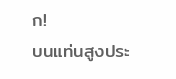ก!
บนแท่นสูงประ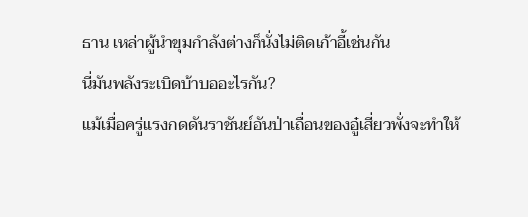ธาน เหล่าผู้นำขุมกำลังต่างก็นั่งไม่ติดเก้าอี้เช่นกัน
นี่มันพลังระเบิดบ้าบออะไรกัน?
แม้เมื่อครู่แรงกดดันราชันย์อันป่าเถื่อนของอู๋เสี่ยวพั่งจะทำให้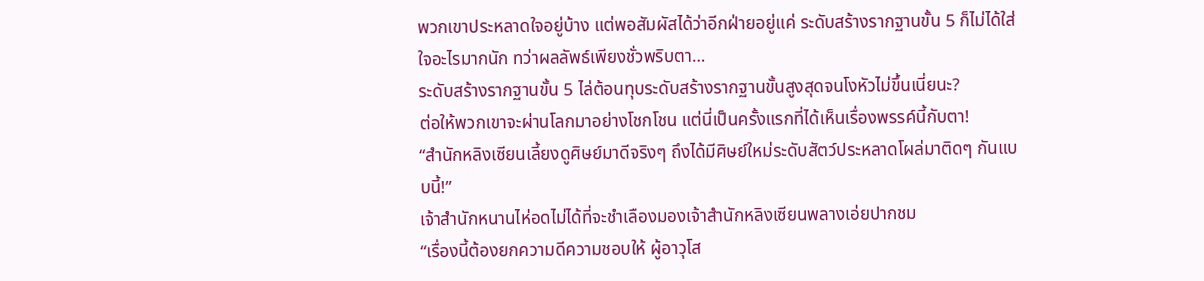พวกเขาประหลาดใจอยู่บ้าง แต่พอสัมผัสได้ว่าอีกฝ่ายอยู่แค่ ระดับสร้างรากฐานขั้น 5 ก็ไม่ได้ใส่ใจอะไรมากนัก ทว่าผลลัพธ์เพียงชั่วพริบตา…
ระดับสร้างรากฐานขั้น 5 ไล่ต้อนทุบระดับสร้างรากฐานขั้นสูงสุดจนโงหัวไม่ขึ้นเนี่ยนะ?
ต่อให้พวกเขาจะผ่านโลกมาอย่างโชกโชน แต่นี่เป็นครั้งแรกที่ได้เห็นเรื่องพรรค์นี้กับตา!
“สำนักหลิงเซียนเลี้ยงดูศิษย์มาดีจริงๆ ถึงได้มีศิษย์ใหม่ระดับสัตว์ประหลาดโผล่มาติดๆ กันแบบนี้!”
เจ้าสำนักหนานไห่อดไม่ได้ที่จะชำเลืองมองเจ้าสำนักหลิงเซียนพลางเอ่ยปากชม
“เรื่องนี้ต้องยกความดีความชอบให้ ผู้อาวุโส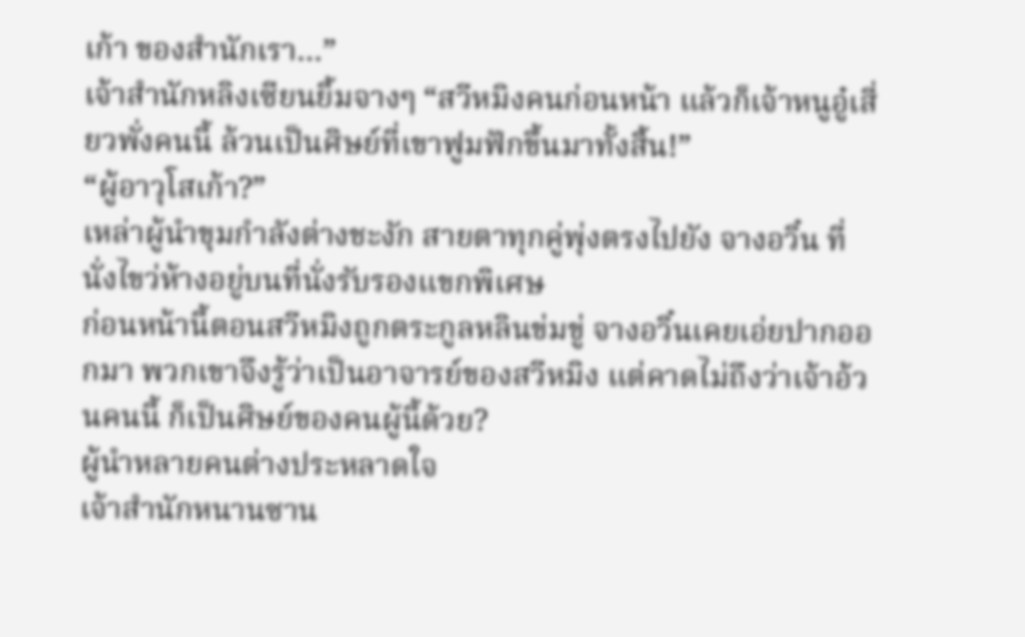เก้า ของสำนักเรา…”
เจ้าสำนักหลิงเซียนยิ้มจางๆ “สวีหมิงคนก่อนหน้า แล้วก็เจ้าหนูอู๋เสี่ยวพั่งคนนี้ ล้วนเป็นศิษย์ที่เขาฟูมฟักขึ้นมาทั้งสิ้น!”
“ผู้อาวุโสเก้า?”
เหล่าผู้นำขุมกำลังต่างชะงัก สายตาทุกคู่พุ่งตรงไปยัง จางอวิ๋น ที่นั่งไขว่ห้างอยู่บนที่นั่งรับรองแขกพิเศษ
ก่อนหน้านี้ตอนสวีหมิงถูกตระกูลหลินข่มขู่ จางอวิ๋นเคยเอ่ยปากออกมา พวกเขาจึงรู้ว่าเป็นอาจารย์ของสวีหมิง แต่คาดไม่ถึงว่าเจ้าอ้วนคนนี้ ก็เป็นศิษย์ของคนผู้นี้ด้วย?
ผู้นำหลายคนต่างประหลาดใจ
เจ้าสำนักหนานซาน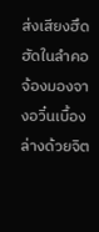ส่งเสียงฮึดฮัดในลำคอ จ้องมองจางอวิ๋นเบื้องล่างด้วยจิต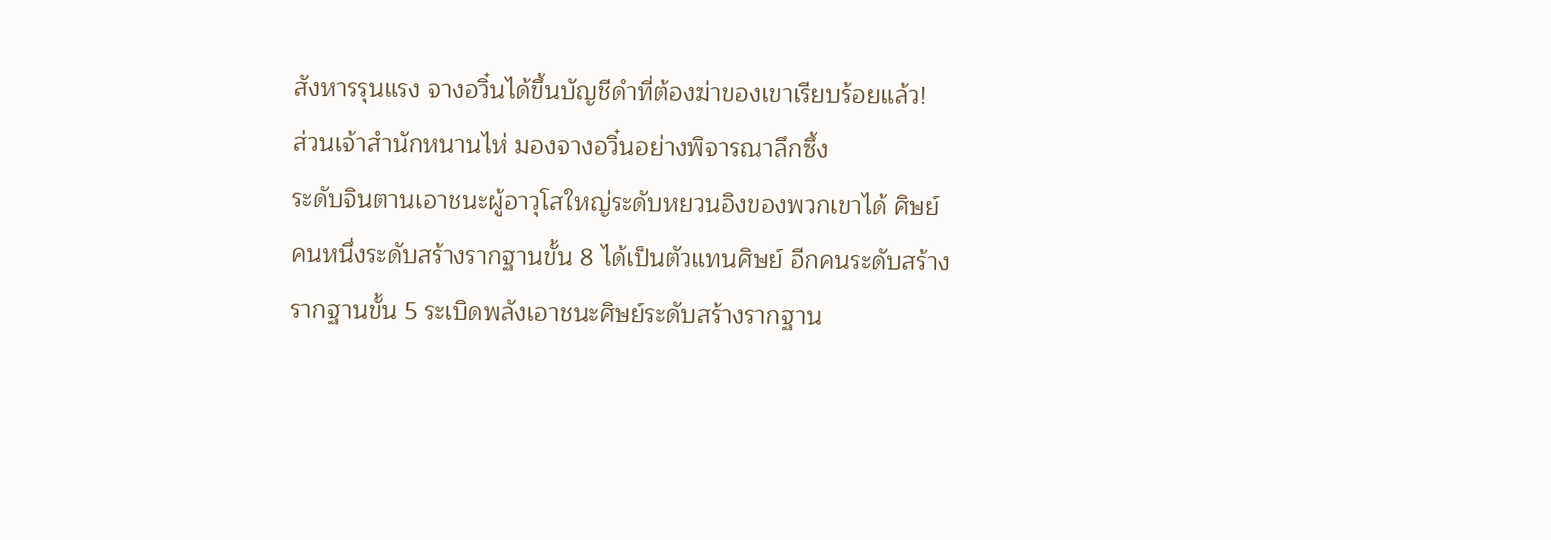สังหารรุนแรง จางอวิ๋นได้ขึ้นบัญชีดำที่ต้องฆ่าของเขาเรียบร้อยแล้ว!
ส่วนเจ้าสำนักหนานไห่ มองจางอวิ๋นอย่างพิจารณาลึกซึ้ง
ระดับจินตานเอาชนะผู้อาวุโสใหญ่ระดับหยวนอิงของพวกเขาได้ ศิษย์คนหนึ่งระดับสร้างรากฐานขั้น 8 ได้เป็นตัวแทนศิษย์ อีกคนระดับสร้างรากฐานขั้น 5 ระเบิดพลังเอาชนะศิษย์ระดับสร้างรากฐาน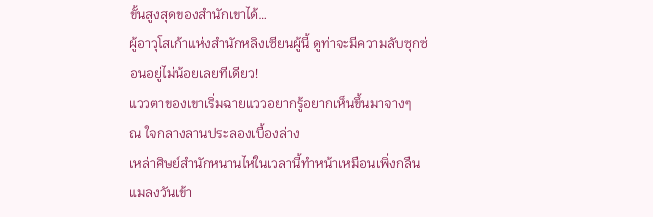ขั้นสูงสุดของสำนักเขาได้…
ผู้อาวุโสเก้าแห่งสำนักหลิงเซียนผู้นี้ ดูท่าจะมีความลับซุกซ่อนอยู่ไม่น้อยเลยทีเดียว!
แววตาของเขาเริ่มฉายแววอยากรู้อยากเห็นขึ้นมาจางๆ
ณ ใจกลางลานประลองเบื้องล่าง
เหล่าศิษย์สำนักหนานไห่ในเวลานี้ทำหน้าเหมือนเพิ่งกลืนแมลงวันเข้า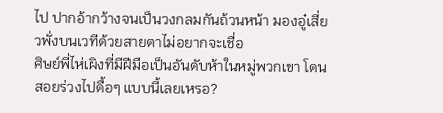ไป ปากอ้ากว้างจนเป็นวงกลมกันถ้วนหน้า มองอู๋เสี่ยวพั่งบนเวทีด้วยสายตาไม่อยากจะเชื่อ
ศิษย์พี่ไห่เผิงที่มีฝีมือเป็นอันดับห้าในหมู่พวกเขา โดนสอยร่วงไปดื้อๆ แบบนี้เลยเหรอ?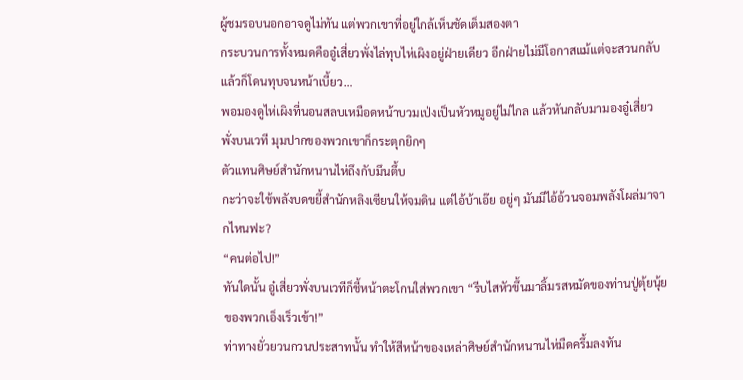ผู้ชมรอบนอกอาจดูไม่ทัน แต่พวกเขาที่อยู่ใกล้เห็นชัดเต็มสองตา
กระบวนการทั้งหมดคืออู๋เสี่ยวพั่งไล่ทุบไห่เผิงอยู่ฝ่ายเดียว อีกฝ่ายไม่มีโอกาสแม้แต่จะสวนกลับ แล้วก็โดนทุบจนหน้าเบี้ยว…
พอมองดูไห่เผิงที่นอนสลบเหมือดหน้าบวมเป่งเป็นหัวหมูอยู่ไม่ไกล แล้วหันกลับมามองอู๋เสี่ยวพั่งบนเวที มุมปากของพวกเขาก็กระตุกยิกๆ
ตัวแทนศิษย์สำนักหนานไห่ถึงกับมึนตึ้บ
กะว่าจะใช้พลังบดขยี้สำนักหลิงเซียนให้จมดิน แต่ไอ้บ้าเอ๊ย อยู่ๆ มันมีไอ้อ้วนจอมพลังโผล่มาจากไหนฟะ?
“คนต่อไป!”
ทันใดนั้น อู๋เสี่ยวพั่งบนเวทีก็ชี้หน้าตะโกนใส่พวกเขา “รีบไสหัวขึ้นมาลิ้มรสหมัดของท่านปู่ตุ้ยนุ้ยของพวกเอ็งเร็วเข้า!”
ท่าทางยั่วยวนกวนประสาทนั้น ทำให้สีหน้าของเหล่าศิษย์สำนักหนานไห่มืดครึ้มลงทัน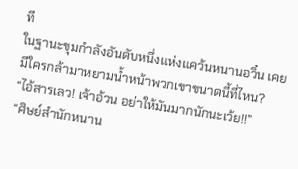ที
ในฐานะขุมกำลังอันดับหนึ่งแห่งแคว้นหนานอวิ๋น เคยมีใครกล้ามาหยามน้ำหน้าพวกเขาขนาดนี้ที่ไหน?
“ไอ้สารเลว! เจ้าอ้วน อย่าให้มันมากนักนะเว้ย!!”
“ศิษย์สำนักหนาน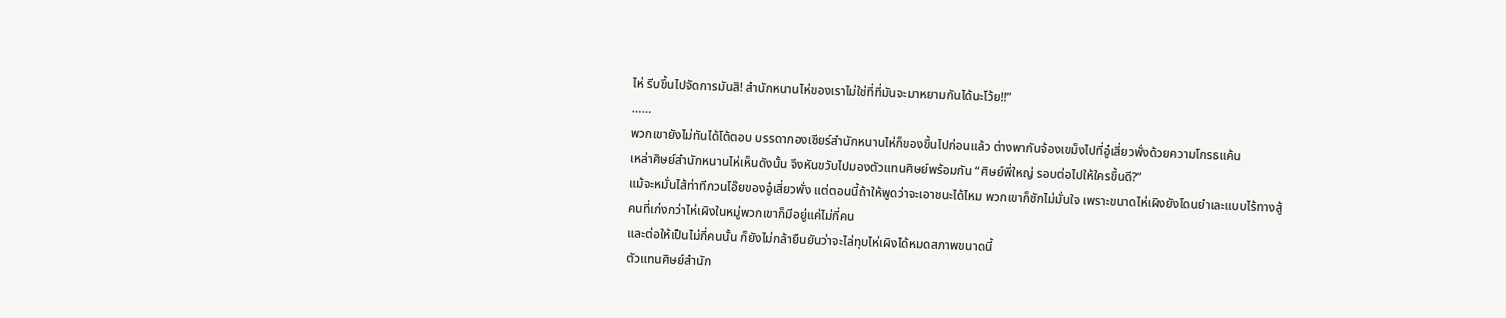ไห่ รีบขึ้นไปจัดการมันสิ! สำนักหนานไห่ของเราไม่ใช่ที่ที่มันจะมาหยามกันได้นะโว้ย!!”
……
พวกเขายังไม่ทันได้โต้ตอบ บรรดากองเชียร์สำนักหนานไห่ก็ของขึ้นไปก่อนแล้ว ต่างพากันจ้องเขม็งไปที่อู๋เสี่ยวพั่งด้วยความโกรธแค้น
เหล่าศิษย์สำนักหนานไห่เห็นดังนั้น จึงหันขวับไปมองตัวแทนศิษย์พร้อมกัน “ศิษย์พี่ใหญ่ รอบต่อไปให้ใครขึ้นดี?”
แม้จะหมั่นไส้ท่าทีกวนโอ๊ยของอู๋เสี่ยวพั่ง แต่ตอนนี้ถ้าให้พูดว่าจะเอาชนะได้ไหม พวกเขาก็ชักไม่มั่นใจ เพราะขนาดไห่เผิงยังโดนยำเละแบบไร้ทางสู้ คนที่เก่งกว่าไห่เผิงในหมู่พวกเขาก็มีอยู่แค่ไม่กี่คน
และต่อให้เป็นไม่กี่คนนั้น ก็ยังไม่กล้ายืนยันว่าจะไล่ทุบไห่เผิงได้หมดสภาพขนาดนี้
ตัวแทนศิษย์สำนัก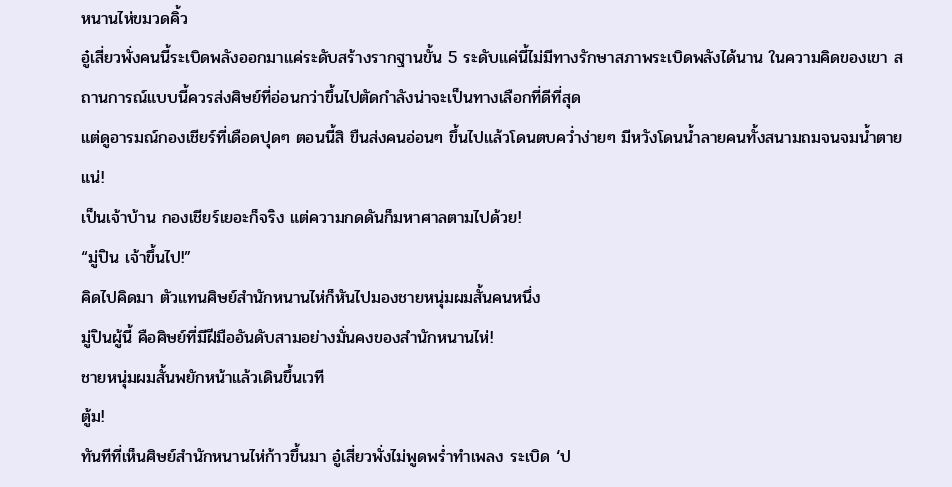หนานไห่ขมวดคิ้ว
อู๋เสี่ยวพั่งคนนี้ระเบิดพลังออกมาแค่ระดับสร้างรากฐานขั้น 5 ระดับแค่นี้ไม่มีทางรักษาสภาพระเบิดพลังได้นาน ในความคิดของเขา สถานการณ์แบบนี้ควรส่งศิษย์ที่อ่อนกว่าขึ้นไปตัดกำลังน่าจะเป็นทางเลือกที่ดีที่สุด
แต่ดูอารมณ์กองเชียร์ที่เดือดปุดๆ ตอนนี้สิ ขืนส่งคนอ่อนๆ ขึ้นไปแล้วโดนตบคว่ำง่ายๆ มีหวังโดนน้ำลายคนทั้งสนามถมจนจมน้ำตายแน่!
เป็นเจ้าบ้าน กองเชียร์เยอะก็จริง แต่ความกดดันก็มหาศาลตามไปด้วย!
“มู่ปิน เจ้าขึ้นไป!”
คิดไปคิดมา ตัวแทนศิษย์สำนักหนานไห่ก็หันไปมองชายหนุ่มผมสั้นคนหนึ่ง
มู่ปินผู้นี้ คือศิษย์ที่มีฝีมืออันดับสามอย่างมั่นคงของสำนักหนานไห่!
ชายหนุ่มผมสั้นพยักหน้าแล้วเดินขึ้นเวที
ตู้ม!
ทันทีที่เห็นศิษย์สำนักหนานไห่ก้าวขึ้นมา อู๋เสี่ยวพั่งไม่พูดพร่ำทำเพลง ระเบิด ‘ป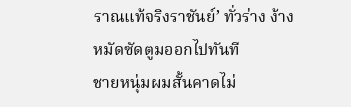ราณแท้จริงราชันย์’ ทั่วร่าง ง้างหมัดซัดตูมออกไปทันที
ชายหนุ่มผมสั้นคาดไม่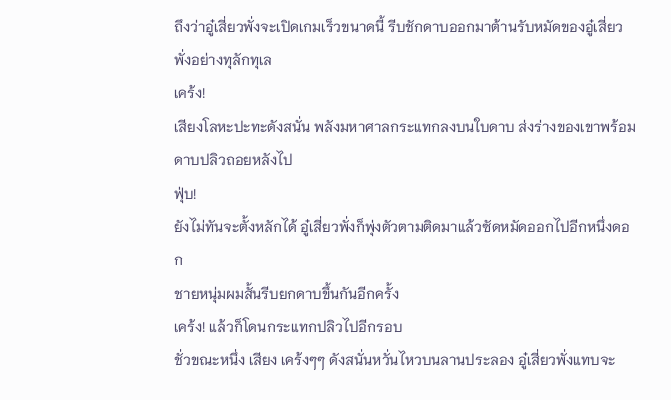ถึงว่าอู๋เสี่ยวพั่งจะเปิดเกมเร็วขนาดนี้ รีบชักดาบออกมาต้านรับหมัดของอู๋เสี่ยวพั่งอย่างทุลักทุเล
เคร้ง!
เสียงโลหะปะทะดังสนั่น พลังมหาศาลกระแทกลงบนใบดาบ ส่งร่างของเขาพร้อมดาบปลิวถอยหลังไป
ฟุ่บ!
ยังไม่ทันจะตั้งหลักได้ อู๋เสี่ยวพั่งก็พุ่งตัวตามติดมาแล้วซัดหมัดออกไปอีกหนึ่งดอก
ชายหนุ่มผมสั้นรีบยกดาบขึ้นกันอีกครั้ง
เคร้ง! แล้วก็โดนกระแทกปลิวไปอีกรอบ
ชั่วขณะหนึ่ง เสียง เคร้งๆๆ ดังสนั่นหวั่นไหวบนลานประลอง อู๋เสี่ยวพั่งแทบจะ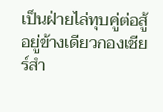เป็นฝ่ายไล่ทุบคู่ต่อสู้อยู่ข้างเดียวกองเชียร์สำ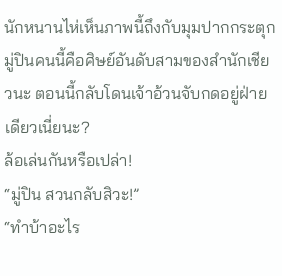นักหนานไห่เห็นภาพนี้ถึงกับมุมปากกระตุก
มู่ปินคนนี้คือศิษย์อันดับสามของสำนักเชียวนะ ตอนนี้กลับโดนเจ้าอ้วนจับกดอยู่ฝ่ายเดียวเนี่ยนะ?
ล้อเล่นกันหรือเปล่า!
“มู่ปิน สวนกลับสิวะ!”
“ทำบ้าอะไร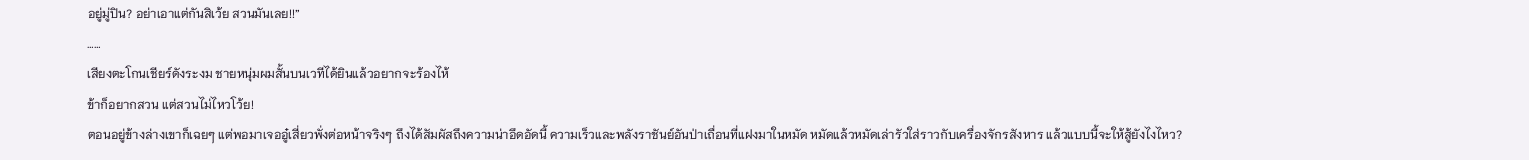อยู่มู่ปิน? อย่าเอาแต่กันสิเว้ย สวนมันเลย!!”
……
เสียงตะโกนเชียร์ดังระงม ชายหนุ่มผมสั้นบนเวทีได้ยินแล้วอยากจะร้องไห้
ข้าก็อยากสวน แต่สวนไม่ไหวโว้ย!
ตอนอยู่ข้างล่างเขาก็เฉยๆ แต่พอมาเจออู๋เสี่ยวพั่งต่อหน้าจริงๆ ถึงได้สัมผัสถึงความน่าอึดอัดนี้ ความเร็วและพลังราชันย์อันป่าเถื่อนที่แฝงมาในหมัด หมัดแล้วหมัดเล่ารัวใส่ราวกับเครื่องจักรสังหาร แล้วแบบนี้จะให้สู้ยังไงไหว?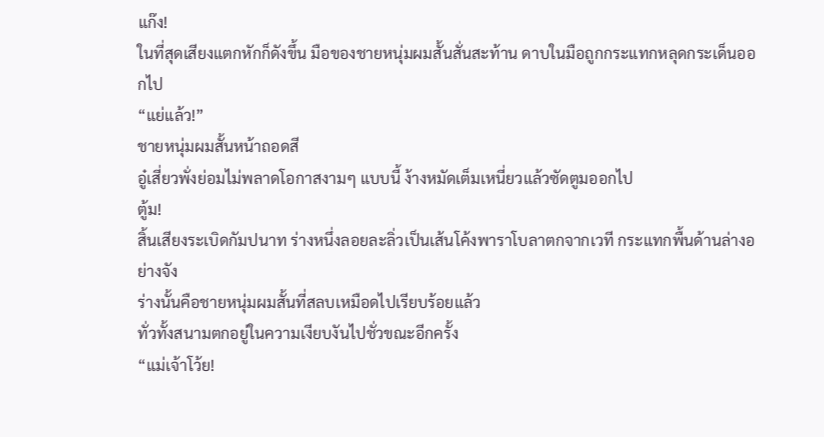แก๊ง!
ในที่สุดเสียงแตกหักก็ดังขึ้น มือของชายหนุ่มผมสั้นสั่นสะท้าน ดาบในมือถูกกระแทกหลุดกระเด็นออกไป
“แย่แล้ว!”
ชายหนุ่มผมสั้นหน้าถอดสี
อู๋เสี่ยวพั่งย่อมไม่พลาดโอกาสงามๆ แบบนี้ ง้างหมัดเต็มเหนี่ยวแล้วซัดตูมออกไป
ตู้ม!
สิ้นเสียงระเบิดกัมปนาท ร่างหนึ่งลอยละลิ่วเป็นเส้นโค้งพาราโบลาตกจากเวที กระแทกพื้นด้านล่างอย่างจัง
ร่างนั้นคือชายหนุ่มผมสั้นที่สลบเหมือดไปเรียบร้อยแล้ว
ทั่วทั้งสนามตกอยู่ในความเงียบงันไปชั่วขณะอีกครั้ง
“แม่เจ้าโว้ย!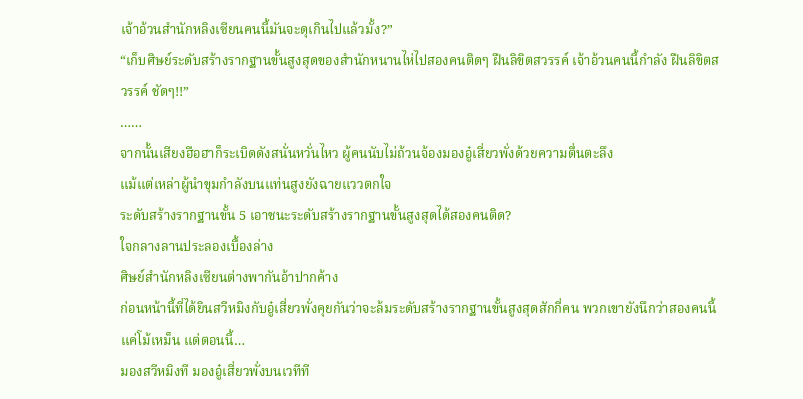เจ้าอ้วนสำนักหลิงเซียนคนนี้มันจะดุเกินไปแล้วมั้ง?”
“เก็บศิษย์ระดับสร้างรากฐานขั้นสูงสุดของสำนักหนานไห่ไปสองคนติดๆ ฝืนลิขิตสวรรค์ เจ้าอ้วนคนนี้กำลัง ฝืนลิขิตสวรรค์ ชัดๆ!!”
……
จากนั้นเสียงฮือฮาก็ระเบิดดังสนั่นหวั่นไหว ผู้คนนับไม่ถ้วนจ้องมองอู๋เสี่ยวพั่งด้วยความตื่นตะลึง
แม้แต่เหล่าผู้นำขุมกำลังบนแท่นสูงยังฉายแววตกใจ
ระดับสร้างรากฐานขั้น 5 เอาชนะระดับสร้างรากฐานขั้นสูงสุดได้สองคนติด?
ใจกลางลานประลองเบื้องล่าง
ศิษย์สำนักหลิงเซียนต่างพากันอ้าปากค้าง
ก่อนหน้านี้ที่ได้ยินสวีหมิงกับอู๋เสี่ยวพั่งคุยกันว่าจะล้มระดับสร้างรากฐานขั้นสูงสุดสักกี่คน พวกเขายังนึกว่าสองคนนี้แค่โม้เหม็น แต่ตอนนี้…
มองสวีหมิงที มองอู๋เสี่ยวพั่งบนเวทีที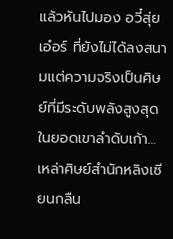แล้วหันไปมอง อวี๋สุ่ยเอ๋อร์ ที่ยังไม่ได้ลงสนามแต่ความจริงเป็นศิษย์ที่มีระดับพลังสูงสุดในยอดเขาลำดับเก้า…
เหล่าศิษย์สำนักหลิงเซียนกลืน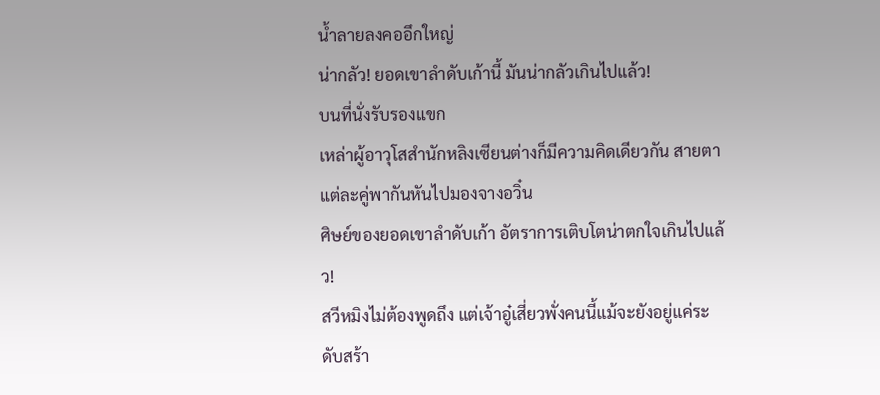น้ำลายลงคออึกใหญ่
น่ากลัว! ยอดเขาลำดับเก้านี้ มันน่ากลัวเกินไปแล้ว!
บนที่นั่งรับรองแขก
เหล่าผู้อาวุโสสำนักหลิงเซียนต่างก็มีความคิดเดียวกัน สายตาแต่ละคู่พากันหันไปมองจางอวิ๋น
ศิษย์ของยอดเขาลำดับเก้า อัตราการเติบโตน่าตกใจเกินไปแล้ว!
สวีหมิงไม่ต้องพูดถึง แต่เจ้าอู๋เสี่ยวพั่งคนนี้แม้จะยังอยู่แค่ระดับสร้า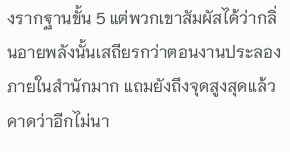งรากฐานขั้น 5 แต่พวกเขาสัมผัสได้ว่ากลิ่นอายพลังนั้นเสถียรกว่าตอนงานประลองภายในสำนักมาก แถมยังถึงจุดสูงสุดแล้ว คาดว่าอีกไม่นา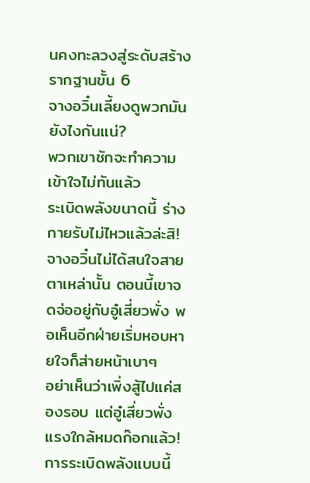นคงทะลวงสู่ระดับสร้างรากฐานขั้น 6
จางอวิ๋นเลี้ยงดูพวกมันยังไงกันแน่?
พวกเขาชักจะทำความเข้าใจไม่ทันแล้ว
ระเบิดพลังขนาดนี้ ร่างกายรับไม่ไหวแล้วล่ะสิ!
จางอวิ๋นไม่ได้สนใจสายตาเหล่านั้น ตอนนี้เขาจดจ่ออยู่กับอู๋เสี่ยวพั่ง พอเห็นอีกฝ่ายเริ่มหอบหายใจก็ส่ายหน้าเบาๆ
อย่าเห็นว่าเพิ่งสู้ไปแค่สองรอบ แต่อู๋เสี่ยวพั่งแรงใกล้หมดก๊อกแล้ว!
การระเบิดพลังแบบนี้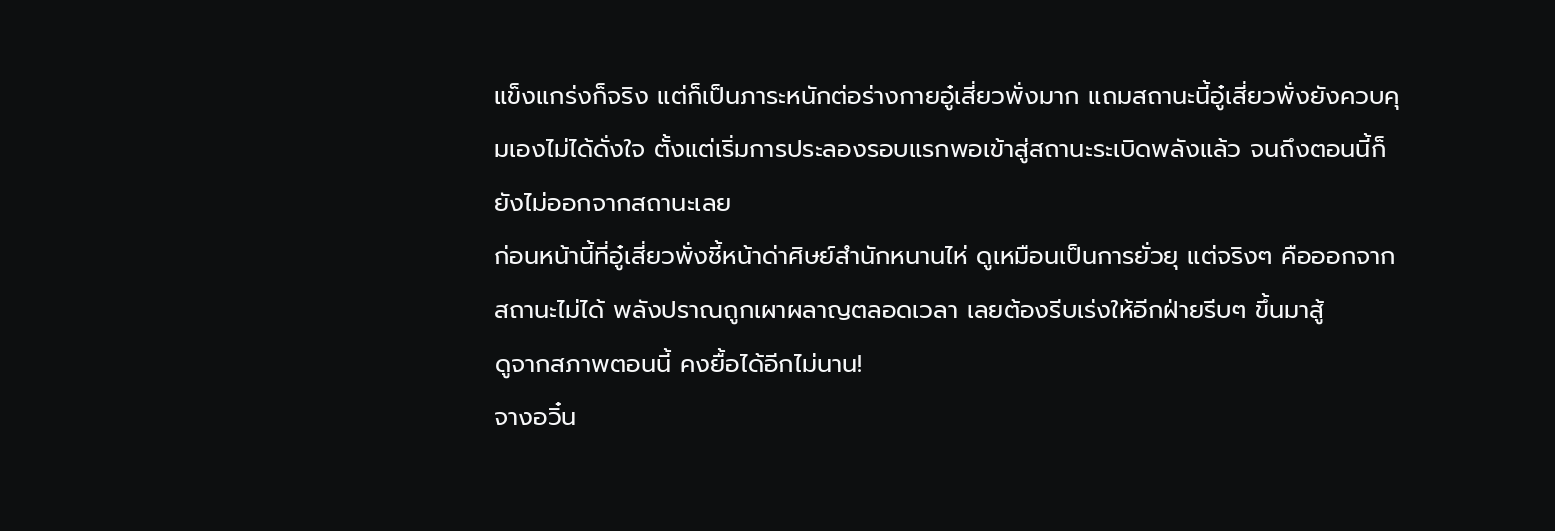แข็งแกร่งก็จริง แต่ก็เป็นภาระหนักต่อร่างกายอู๋เสี่ยวพั่งมาก แถมสถานะนี้อู๋เสี่ยวพั่งยังควบคุมเองไม่ได้ดั่งใจ ตั้งแต่เริ่มการประลองรอบแรกพอเข้าสู่สถานะระเบิดพลังแล้ว จนถึงตอนนี้ก็ยังไม่ออกจากสถานะเลย
ก่อนหน้านี้ที่อู๋เสี่ยวพั่งชี้หน้าด่าศิษย์สำนักหนานไห่ ดูเหมือนเป็นการยั่วยุ แต่จริงๆ คือออกจากสถานะไม่ได้ พลังปราณถูกเผาผลาญตลอดเวลา เลยต้องรีบเร่งให้อีกฝ่ายรีบๆ ขึ้นมาสู้
ดูจากสภาพตอนนี้ คงยื้อได้อีกไม่นาน!
จางอวิ๋น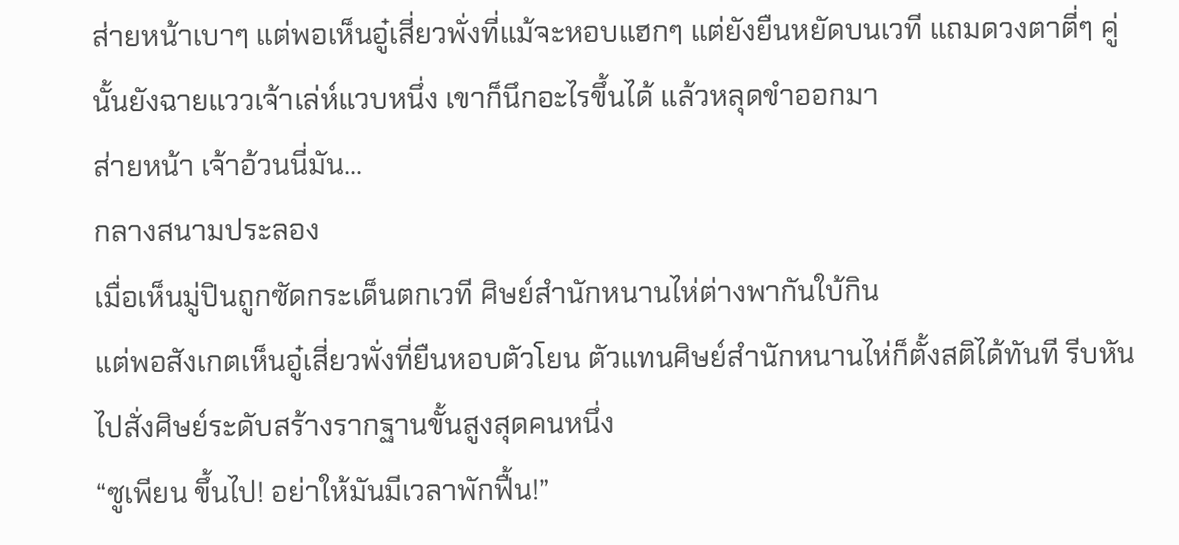ส่ายหน้าเบาๆ แต่พอเห็นอู๋เสี่ยวพั่งที่แม้จะหอบแฮกๆ แต่ยังยืนหยัดบนเวที แถมดวงตาตี่ๆ คู่นั้นยังฉายแววเจ้าเล่ห์แวบหนึ่ง เขาก็นึกอะไรขึ้นได้ แล้วหลุดขำออกมา
ส่ายหน้า เจ้าอ้วนนี่มัน…
กลางสนามประลอง
เมื่อเห็นมู่ปินถูกซัดกระเด็นตกเวที ศิษย์สำนักหนานไห่ต่างพากันใบ้กิน
แต่พอสังเกตเห็นอู๋เสี่ยวพั่งที่ยืนหอบตัวโยน ตัวแทนศิษย์สำนักหนานไห่ก็ตั้งสติได้ทันที รีบหันไปสั่งศิษย์ระดับสร้างรากฐานขั้นสูงสุดคนหนึ่ง
“ซูเพียน ขึ้นไป! อย่าให้มันมีเวลาพักฟื้น!”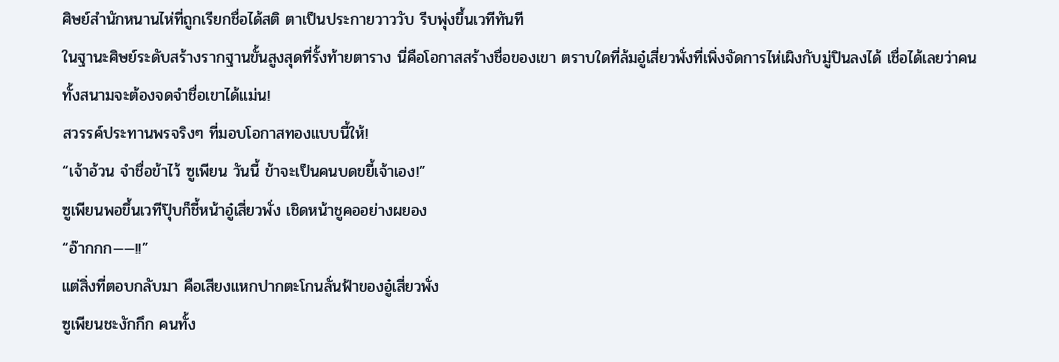ศิษย์สำนักหนานไห่ที่ถูกเรียกชื่อได้สติ ตาเป็นประกายวาววับ รีบพุ่งขึ้นเวทีทันที
ในฐานะศิษย์ระดับสร้างรากฐานขั้นสูงสุดที่รั้งท้ายตาราง นี่คือโอกาสสร้างชื่อของเขา ตราบใดที่ล้มอู๋เสี่ยวพั่งที่เพิ่งจัดการไห่เผิงกับมู่ปินลงได้ เชื่อได้เลยว่าคนทั้งสนามจะต้องจดจำชื่อเขาได้แม่น!
สวรรค์ประทานพรจริงๆ ที่มอบโอกาสทองแบบนี้ให้!
“เจ้าอ้วน จำชื่อข้าไว้ ซูเพียน วันนี้ ข้าจะเป็นคนบดขยี้เจ้าเอง!”
ซูเพียนพอขึ้นเวทีปุ๊บก็ชี้หน้าอู๋เสี่ยวพั่ง เชิดหน้าชูคออย่างผยอง
“อ๊ากกก——!!”
แต่สิ่งที่ตอบกลับมา คือเสียงแหกปากตะโกนลั่นฟ้าของอู๋เสี่ยวพั่ง
ซูเพียนชะงักกึก คนทั้ง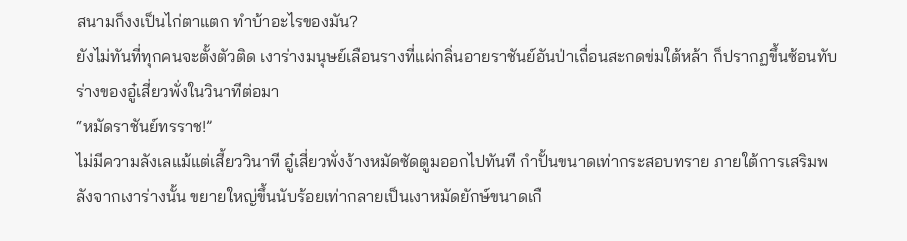สนามก็งงเป็นไก่ตาแตก ทำบ้าอะไรของมัน?
ยังไม่ทันที่ทุกคนจะตั้งตัวติด เงาร่างมนุษย์เลือนรางที่แผ่กลิ่นอายราชันย์อันป่าเถื่อนสะกดข่มใต้หล้า ก็ปรากฏขึ้นซ้อนทับร่างของอู๋เสี่ยวพั่งในวินาทีต่อมา
“หมัดราชันย์ทรราช!”
ไม่มีความลังเลแม้แต่เสี้ยววินาที อู๋เสี่ยวพั่งง้างหมัดซัดตูมออกไปทันที กำปั้นขนาดเท่ากระสอบทราย ภายใต้การเสริมพลังจากเงาร่างนั้น ขยายใหญ่ขึ้นนับร้อยเท่ากลายเป็นเงาหมัดยักษ์ขนาดเกื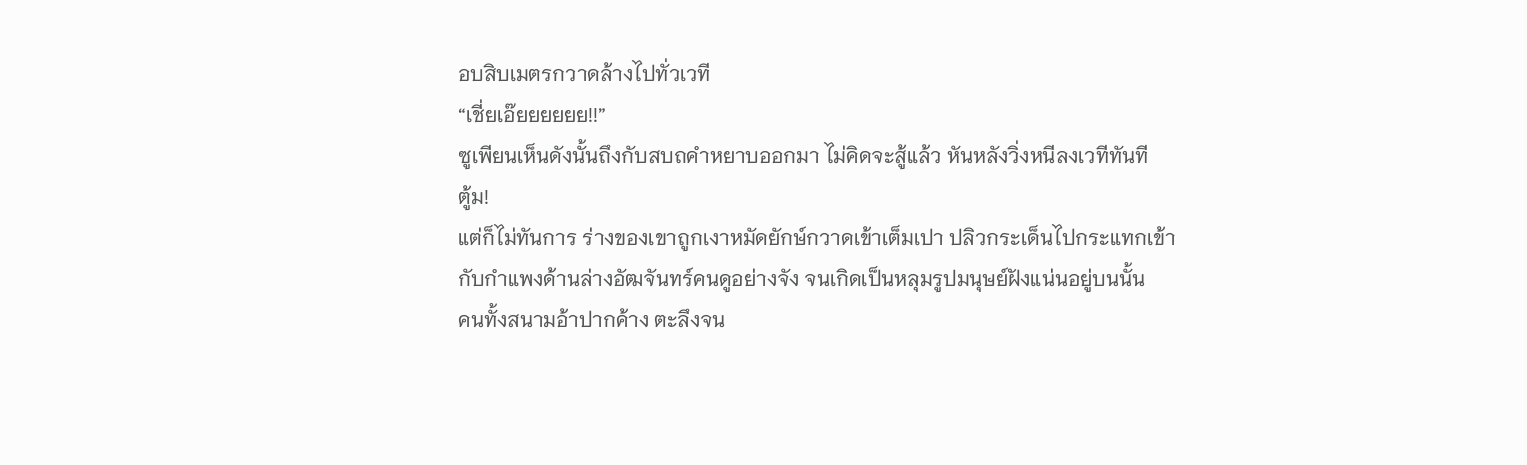อบสิบเมตรกวาดล้างไปทั่วเวที
“เชี่ยเอ๊ยยยยยย!!”
ซูเพียนเห็นดังนั้นถึงกับสบถคำหยาบออกมา ไม่คิดจะสู้แล้ว หันหลังวิ่งหนีลงเวทีทันที
ตู้ม!
แต่ก็ไม่ทันการ ร่างของเขาถูกเงาหมัดยักษ์กวาดเข้าเต็มเปา ปลิวกระเด็นไปกระแทกเข้ากับกำแพงด้านล่างอัฒจันทร์คนดูอย่างจัง จนเกิดเป็นหลุมรูปมนุษย์ฝังแน่นอยู่บนนั้น
คนทั้งสนามอ้าปากค้าง ตะลึงจน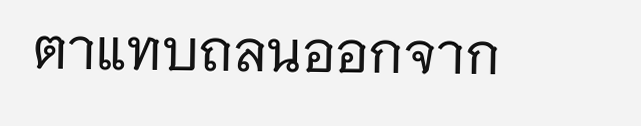ตาแทบถลนออกจาก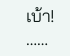เบ้า!
……